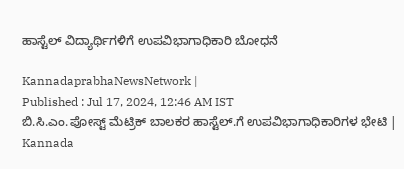ಹಾಸ್ಟೆಲ್‌ ವಿದ್ಯಾರ್ಥಿಗಳಿಗೆ ಉಪವಿಭಾಗಾಧಿಕಾರಿ ಬೋಧನೆ

KannadaprabhaNewsNetwork |
Published : Jul 17, 2024, 12:46 AM IST
ಬಿ.ಸಿ.ಎಂ.ಪೋಸ್ಟ್ ಮೆಟ್ರಿಕ್ ಬಾಲಕರ ಹಾಸ್ಟೆಲ್.ಗೆ ಉಪವಿಭಾಗಾಧಿಕಾರಿಗಳ ಭೇಟಿ | Kannada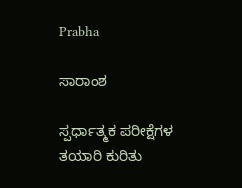Prabha

ಸಾರಾಂಶ

ಸ್ಪರ್ಧಾತ್ಮಕ ಪರೀಕ್ಷೆಗಳ ತಯಾರಿ ಕುರಿತು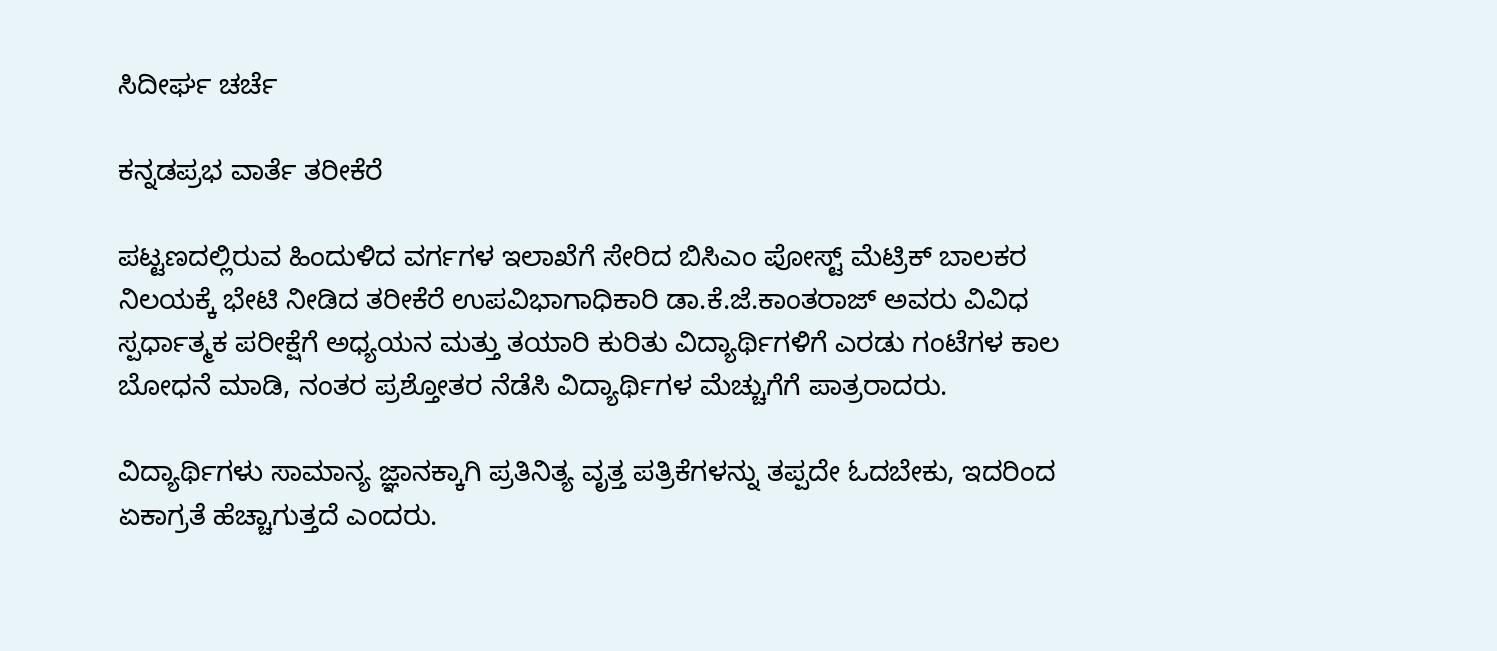ಸಿದೀರ್ಘ ಚರ್ಚೆ

ಕನ್ನಡಪ್ರಭ ವಾರ್ತೆ ತರೀಕೆರೆ

ಪಟ್ಟಣದಲ್ಲಿರುವ ಹಿಂದುಳಿದ ವರ್ಗಗಳ ಇಲಾಖೆಗೆ ಸೇರಿದ ಬಿಸಿಎಂ ಪೋಸ್ಟ್ ಮೆಟ್ರಿಕ್ ಬಾಲಕರ ನಿಲಯಕ್ಕೆ ಭೇಟಿ ನೀಡಿದ ತರೀಕೆರೆ ಉಪವಿಭಾಗಾಧಿಕಾರಿ ಡಾ.ಕೆ.ಜೆ.ಕಾಂತರಾಜ್ ಅವರು ವಿವಿಧ ಸ್ಪರ್ಧಾತ್ಮಕ ಪರೀಕ್ಷೆಗೆ ಅಧ್ಯಯನ ಮತ್ತು ತಯಾರಿ ಕುರಿತು ವಿದ್ಯಾರ್ಥಿಗಳಿಗೆ ಎರಡು ಗಂಟೆಗಳ ಕಾಲ ಬೋಧನೆ ಮಾಡಿ, ನಂತರ ಪ್ರಶ್ತೋತರ ನೆಡೆಸಿ ವಿದ್ಯಾರ್ಥಿಗಳ ಮೆಚ್ಚುಗೆಗೆ ಪಾತ್ರರಾದರು.

ವಿದ್ಯಾರ್ಥಿಗಳು ಸಾಮಾನ್ಯ ಜ್ಞಾನಕ್ಕಾಗಿ ಪ್ರತಿನಿತ್ಯ ವೃತ್ತ ಪತ್ರಿಕೆಗಳನ್ನು ತಪ್ಪದೇ ಓದಬೇಕು, ಇದರಿಂದ ಏಕಾಗ್ರತೆ ಹೆಚ್ಚಾಗುತ್ತದೆ ಎಂದರು.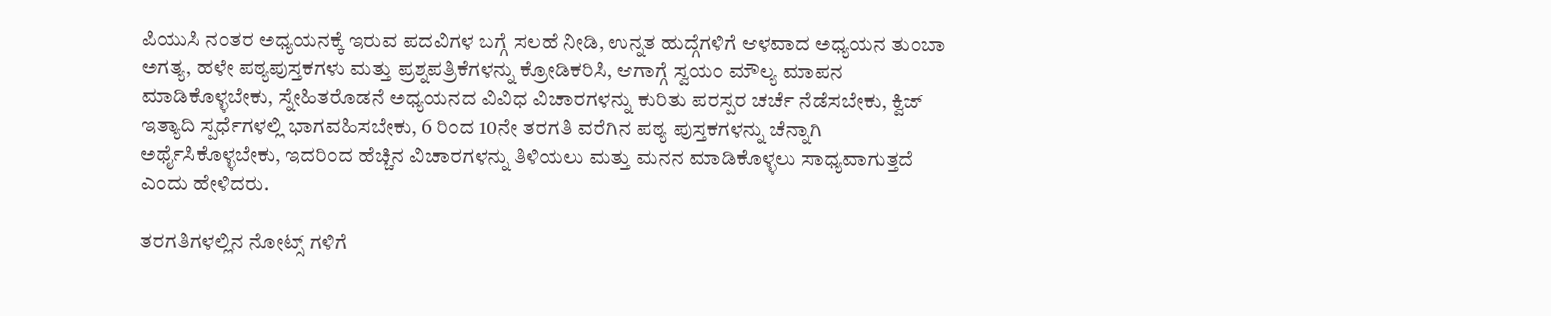ಪಿಯುಸಿ ನಂತರ ಅಧ್ಯಯನಕ್ಕೆ ಇರುವ ಪದವಿಗಳ ಬಗ್ಗೆ ಸಲಹೆ ನೀಡಿ, ಉನ್ನತ ಹುದ್ಗೆಗಳಿಗೆ ಆಳವಾದ ಅಧ್ಯಯನ ತುಂಬಾ ಅಗತ್ಯ, ಹಳೇ ಪಠ್ಯಪುಸ್ತಕಗಳು ಮತ್ತು ಪ್ರಶ್ನಪತ್ರಿಕೆಗಳನ್ನು ಕ್ರೋಡಿಕರಿಸಿ, ಆಗಾಗ್ಗೆ ಸ್ವಯಂ ಮೌಲ್ಯ ಮಾಪನ ಮಾಡಿಕೊಳ್ಳಬೇಕು, ಸ್ನೇಹಿತರೊಡನೆ ಅಧ್ಯಯನದ ವಿವಿಧ ವಿಚಾರಗಳನ್ನು ಕುರಿತು ಪರಸ್ಪರ ಚರ್ಚೆ ನೆಡೆಸಬೇಕು, ಕ್ವಿಜ್ ಇತ್ಯಾದಿ ಸ್ಪರ್ಧೆಗಳಲ್ಲಿ ಭಾಗವಹಿಸಬೇಕು, 6 ರಿಂದ 10ನೇ ತರಗತಿ ವರೆಗಿನ ಪಠ್ಯ ಪುಸ್ತಕಗಳನ್ನು ಚೆನ್ನಾಗಿ ಅರ್ಥೈಸಿಕೊಳ್ಳಬೇಕು, ಇದರಿಂದ ಹೆಚ್ಚಿನ ವಿಚಾರಗಳನ್ನು ತಿಳಿಯಲು ಮತ್ತು ಮನನ ಮಾಡಿಕೊಳ್ಳಲು ಸಾಧ್ಯವಾಗುತ್ತದೆ ಎಂದು ಹೇಳಿದರು.

ತರಗತಿಗಳಲ್ಲಿನ ನೋಟ್ಸ್ ಗಳಿಗೆ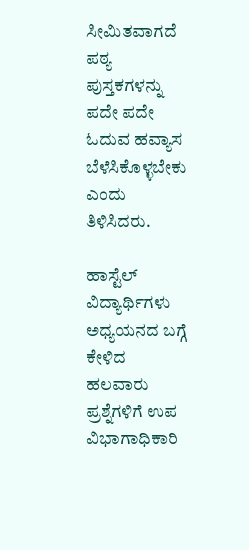ಸೀಮಿತವಾಗದೆ ಪಠ್ಯ ಪುಸ್ತಕಗಳನ್ನು ಪದೇ ಪದೇ ಓದುವ ಹವ್ಯಾಸ ಬೆಳೆಸಿಕೊಳ್ಳಬೇಕು ಎಂದು ತಿಳಿಸಿದರು.

ಹಾಸ್ಟೆಲ್ ವಿದ್ಯಾರ್ಥಿಗಳು ಅಧ್ಯಯನದ ಬಗ್ಗೆ ಕೇಳಿದ ಹಲವಾರು ಪ್ರಶ್ನೆಗಳಿಗೆ ಉಪ ವಿಭಾಗಾಧಿಕಾರಿ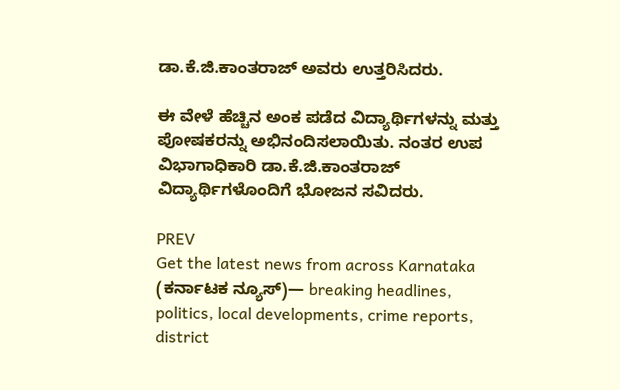ಡಾ.ಕೆ.ಜಿ.ಕಾಂತರಾಜ್ ಅವರು ಉತ್ತರಿಸಿದರು.

ಈ ವೇಳೆ ಹೆಚ್ಚಿನ ಅಂಕ ಪಡೆದ ವಿದ್ಯಾರ್ಥಿಗಳನ್ನು ಮತ್ತು ಪೋಷಕರನ್ನು ಅಭಿನಂದಿಸಲಾಯಿತು. ನಂತರ ಉಪ ವಿಭಾಗಾಧಿಕಾರಿ ಡಾ.ಕೆ.ಜಿ.ಕಾಂತರಾಜ್ ವಿದ್ಯಾರ್ಥಿಗಳೊಂದಿಗೆ ಭೋಜನ ಸವಿದರು.

PREV
Get the latest news from across Karnataka (ಕರ್ನಾಟಕ ನ್ಯೂಸ್)— breaking headlines, politics, local developments, crime reports, district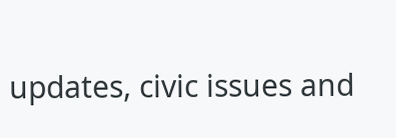updates, civic issues and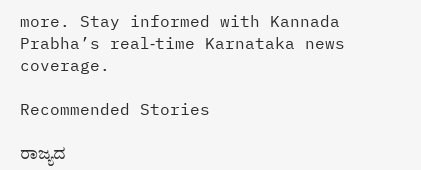more. Stay informed with Kannada Prabha’s real‑time Karnataka news coverage.

Recommended Stories

ರಾಜ್ಯದ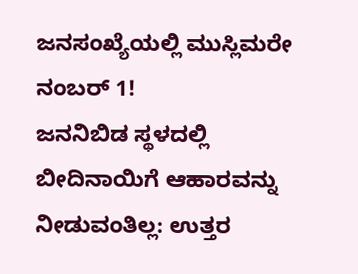ಜನಸಂಖ್ಯೆಯಲ್ಲಿ ಮುಸ್ಲಿಮರೇ ನಂಬರ್‌ 1!
ಜನನಿಬಿಡ ಸ್ಥಳದಲ್ಲಿ ಬೀದಿನಾಯಿಗೆ ಆಹಾರವನ್ನು ನೀಡುವಂತಿಲ್ಲ: ಉತ್ತರ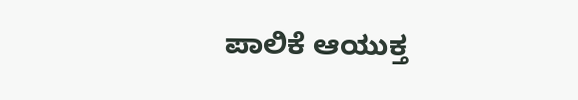ಪಾಲಿಕೆ ಆಯುಕ್ತ